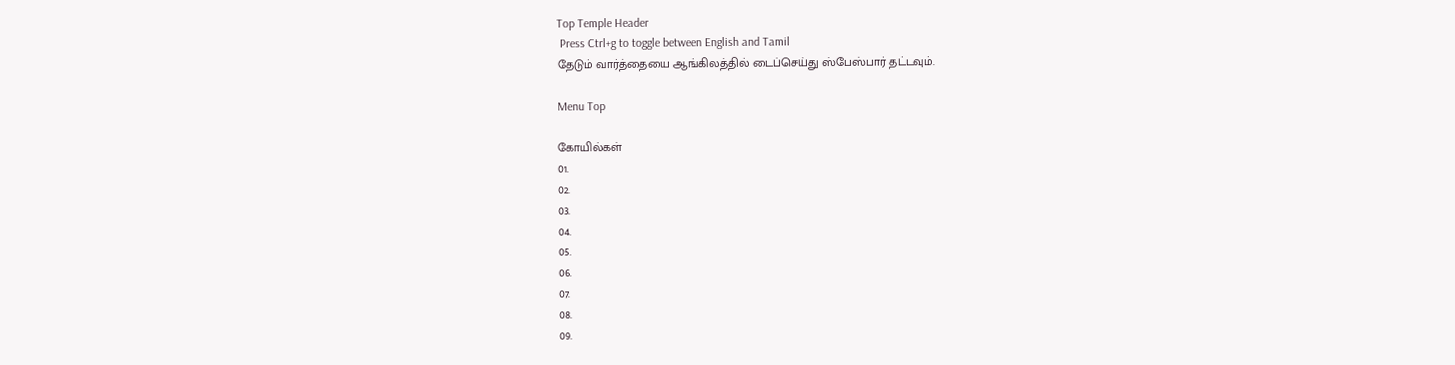Top Temple Header
 Press Ctrl+g to toggle between English and Tamil
தேடும் வார்த்தையை ஆங்கிலத்தில் டைப்செய்து ஸ்பேஸ்பார் தட்டவும்.

Menu Top

கோயில்கள்
01.
02.
03.
04.
05.
06.
07.
08.
09.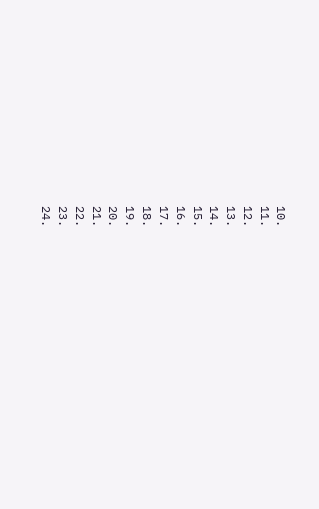10.
11.
12.
13.
14.
15.
16.
17.
18.
19.
20.
21.
22.
23.
24.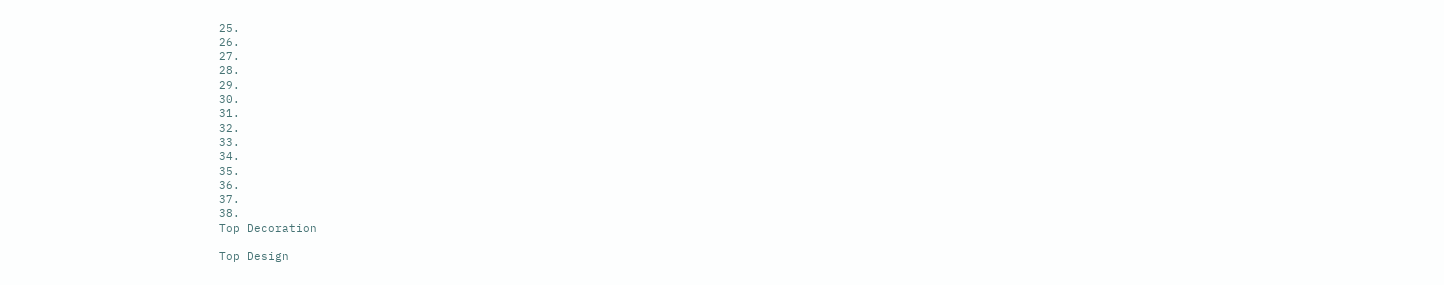25.
26.
27.
28.
29.
30.
31.
32.
33.
34.
35.
36.
37.
38.
Top Decoration

Top Design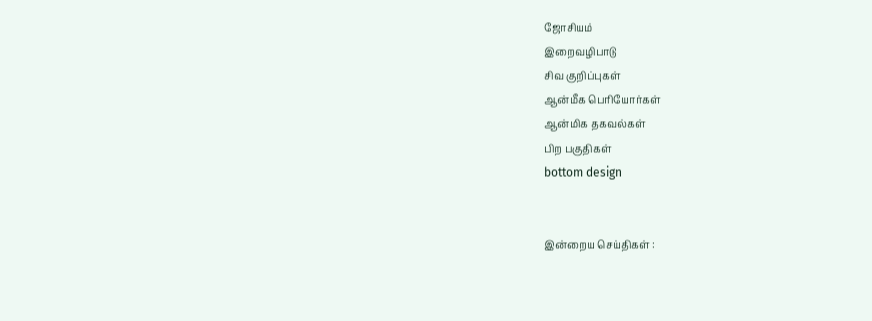ஜோசியம்
இறைவழிபாடு
சிவ குறிப்புகள்
ஆன்மீக பெரியோர்கள்
ஆன்மிக தகவல்கள்
பிற பகுதிகள்
bottom design


இன்றைய செய்திகள் :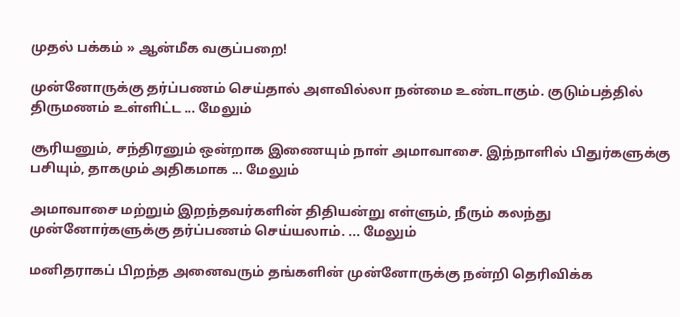முதல் பக்கம் » ஆன்மீக வகுப்பறை!

முன்னோருக்கு தர்ப்பணம் செய்தால் அளவில்லா நன்மை உண்டாகும். குடும்பத்தில் திருமணம் உள்ளிட்ட ... மேலும்

சூரியனும், சந்திரனும் ஒன்றாக இணையும் நாள் அமாவாசை. இந்நாளில் பிதுர்களுக்கு பசியும், தாகமும் அதிகமாக ... மேலும்

அமாவாசை மற்றும் இறந்தவர்களின் திதியன்று எள்ளும், நீரும் கலந்து முன்னோர்களுக்கு தர்ப்பணம் செய்யலாம். ... மேலும்

மனிதராகப் பிறந்த அனைவரும் தங்களின் முன்னோருக்கு நன்றி தெரிவிக்க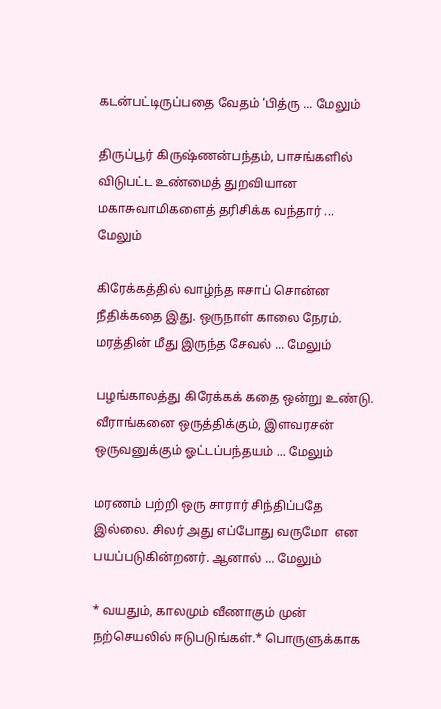கடன்பட்டிருப்பதை வேதம் ‘பித்ரு ... மேலும்

திருப்பூர் கிருஷ்ணன்பந்தம், பாசங்களில் விடுபட்ட உண்மைத் துறவியான மகாசுவாமிகளைத் தரிசிக்க வந்தார் ... மேலும்

கிரேக்கத்தில் வாழ்ந்த ஈசாப் சொன்ன நீதிக்கதை இது. ஒருநாள் காலை நேரம். மரத்தின் மீது இருந்த சேவல் ... மேலும்

பழங்காலத்து கிரேக்கக் கதை ஒன்று உண்டு. வீராங்கனை ஒருத்திக்கும், இளவரசன் ஒருவனுக்கும் ஓட்டப்பந்தயம் ... மேலும்

மரணம் பற்றி ஒரு சாரார் சிந்திப்பதே இல்லை. சிலர் அது எப்போது வருமோ  என பயப்படுகின்றனர். ஆனால் ... மேலும்

* வயதும், காலமும் வீணாகும் முன் நற்செயலில் ஈடுபடுங்கள்.* பொருளுக்காக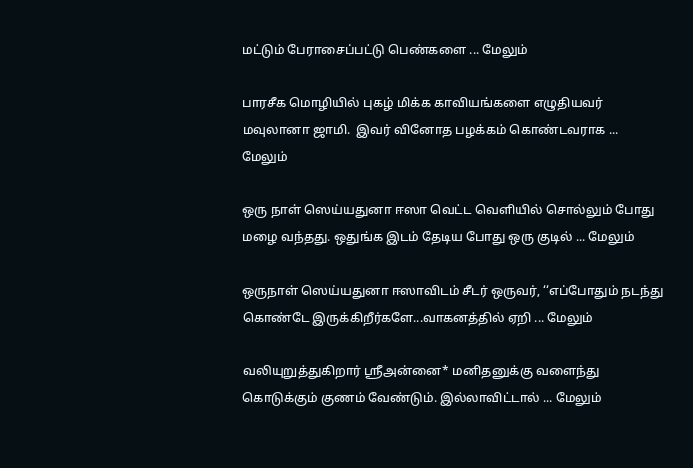மட்டும் பேராசைப்பட்டு பெண்களை ... மேலும்

பாரசீக மொழியில் புகழ் மிக்க காவியங்களை எழுதியவர் மவுலானா ஜாமி.  இவர் வினோத பழக்கம் கொண்டவராக ... மேலும்

ஒரு நாள் ஸெய்யதுனா ஈஸா வெட்ட வெளியில் சொல்லும் போது மழை வந்தது. ஒதுங்க இடம் தேடிய போது ஒரு குடில் ... மேலும்

ஒருநாள் ஸெய்யதுனா ஈஸாவிடம் சீடர் ஒருவர், ‘‘எப்போதும் நடந்து கொண்டே இருக்கிறீர்களே...வாகனத்தில் ஏறி ... மேலும்

வலியுறுத்துகிறார் ஸ்ரீஅன்னை* மனிதனுக்கு வளைந்து கொடுக்கும் குணம் வேண்டும். இல்லாவிட்டால் ... மேலும்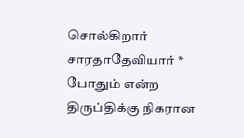சொல்கிறார் சாரதாதேவியார் * போதும் என்ற திருப்திக்கு நிகரான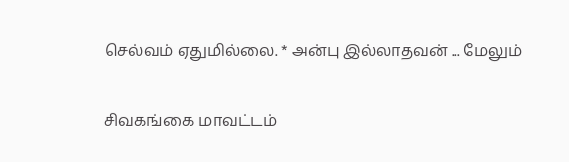செல்வம் ஏதுமில்லை. * அன்பு இல்லாதவன் ... மேலும்

சிவகங்கை மாவட்டம்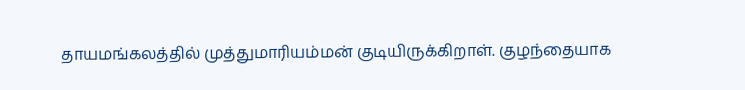தாயமங்கலத்தில் முத்துமாரியம்மன் குடியிருக்கிறாள். குழந்தையாக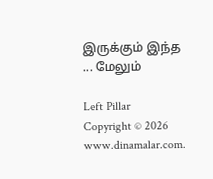இருக்கும் இந்த ... மேலும்

Left Pillar
Copyright © 2026 www.dinamalar.com.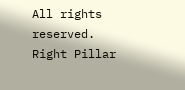All rights reserved.
Right Pillar